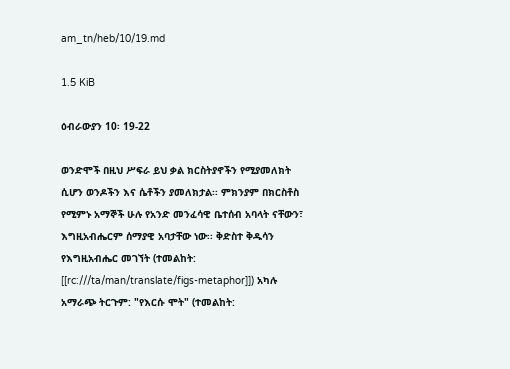am_tn/heb/10/19.md

1.5 KiB

ዕብራውያን 10፡ 19-22

ወንድሞች በዚህ ሥፍራ ይህ ቃል ክርስትያኖችን የሚያመለክት ሲሆን ወንዶችን እና ሴቶችን ያመለክታል፡፡ ምክንያም በክርስቶስ የሚምኑ አማኞች ሁሉ የአንድ መንፈሳዊ ቤተሰብ አባላት ናቸውን፣ እግዚአብሔርም ሰማያዊ አባታቸው ነው፡፡ ቅድስተ ቅዱሳን የእግዚአብሔር መገኘት (ተመልከት: [[rc:///ta/man/translate/figs-metaphor]]) አካሉ አማራጭ ትርጉም: "የእርሱ ሞት" (ተመልከት: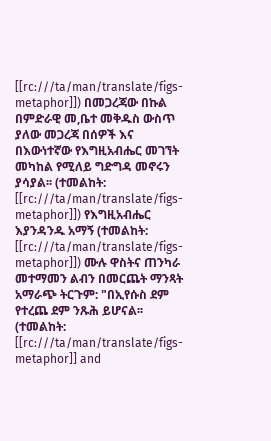[[rc:///ta/man/translate/figs-metaphor]]) በመጋረጃው በኩል በምድራዊ መ,ቤተ መቅዱስ ውስጥ ያለው መጋረጃ በሰዎች እና በእውነተኛው የእግዚአብሔር መገኘት መካከል የሚለይ ግድግዳ መኖሩን ያሳያል፡፡ (ተመልከት: [[rc:///ta/man/translate/figs-metaphor]]) የእግዚአብሔር እያንዳንዱ አማኝ (ተመልከት: [[rc:///ta/man/translate/figs-metaphor]]) ሙሉ ዋስትና ጠንካራ መተማመን ልብን በመርጨት ማንጻት አማራጭ ትርጉም: "በኢየሱስ ደም የተረጨ ደም ንጹሕ ይሆናል፡፡ (ተመልከት: [[rc:///ta/man/translate/figs-metaphor]] and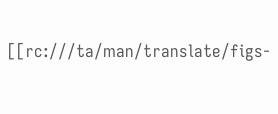[[rc:///ta/man/translate/figs-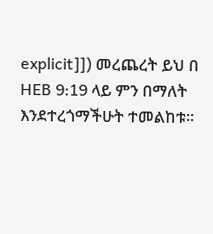explicit]]) መረጨረት ይህ በ HEB 9:19 ላይ ምን በማለት እንደተረጎማችሁት ተመልከቱ፡፡